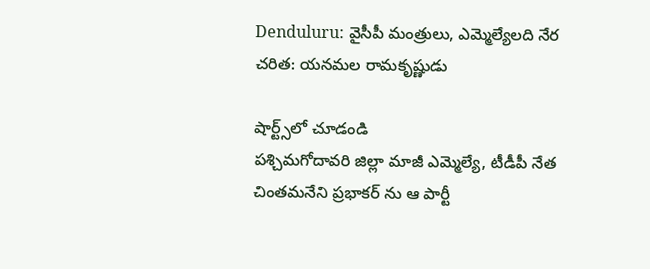Denduluru: వైసీపీ మంత్రులు, ఎమ్మెల్యేలది నేర చరిత: యనమల రామకృష్ణుడు

షార్ట్స్‌లో చూడండి
పశ్చిమగోదావరి జిల్లా మాజీ ఎమ్మెల్యే, టీడీపీ నేత చింతమనేని ప్రభాకర్ ను ఆ పార్టీ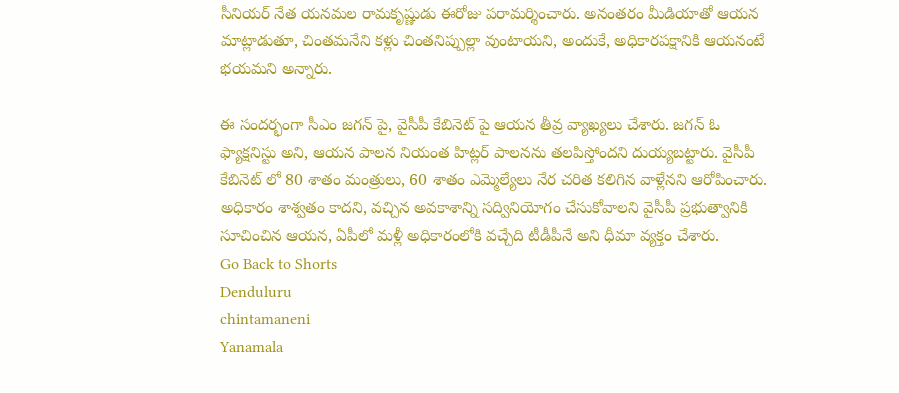సీనియర్ నేత యనమల రామకృష్ణుడు ఈరోజు పరామర్శించారు. అనంతరం మీడియాతో ఆయన మాట్లాడుతూ, చింతమనేని కళ్లు చింతనిప్పుల్లా వుంటాయని, అందుకే, అధికారపక్షానికి ఆయనంటే భయమని అన్నారు.

ఈ సందర్భంగా సీఎం జగన్ పై, వైసీపీ కేబినెట్ పై ఆయన తీవ్ర వ్యాఖ్యలు చేశారు. జగన్ ఓ ఫ్యాక్షనిస్టు అని, ఆయన పాలన నియంత హిట్లర్ పాలనను తలపిస్తోందని దుయ్యబట్టారు. వైసీపీ కేబినెట్ లో 80 శాతం మంత్రులు, 60 శాతం ఎమ్మెల్యేలు నేర చరిత కలిగిన వాళ్లేనని ఆరోపించారు. అధికారం శాశ్వతం కాదని, వచ్చిన అవకాశాన్ని సద్వినియోగం చేసుకోవాలని వైసీపీ ప్రభుత్వానికి సూచించిన ఆయన, ఏపీలో మళ్లీ అధికారంలోకి వచ్చేది టీడీపీనే అని ధీమా వ్యక్తం చేశారు.
Go Back to Shorts
Denduluru
chintamaneni
Yanamala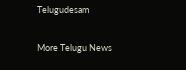Telugudesam

More Telugu News